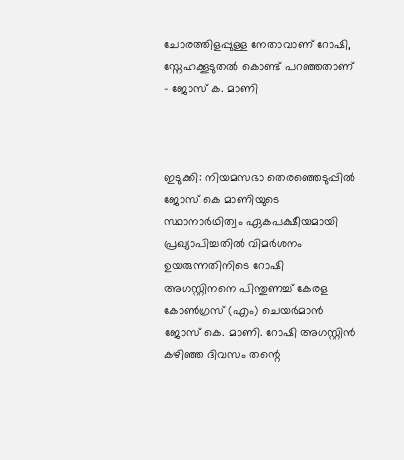ചോരത്തിളപ്പുള്ള നേതാവാണ് റോഷി, സ്നേഹക്കൂടുതൽ കൊണ്ട് പറഞ്ഞതാണ് – ജോസ് ക. മാണി



ഇടുക്കി: നിയമസഭാ തെരഞ്ഞെടുപ്പിൽ ജോസ് കെ മാണിയുടെ സ്ഥാനാർഥിത്വം ഏകപക്ഷീയമായി പ്രഖ്യാപിച്ചതിൽ വിമർശനം ഉയരുന്നതിനിടെ റോഷി അഗസ്റ്റിനനെ പിന്തുണച്ച് കേരള കോൺഗ്രസ് (എം) ചെയർമാൻ ജോസ് കെ. മാണി. റോഷി അഗസ്റ്റിൻ കഴിഞ്ഞ ദിവസം തന്റെ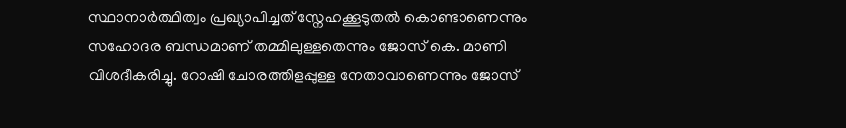സ്ഥാനാർത്ഥിത്വം പ്രഖ്യാപിച്ചത് സ്നേഹക്കൂടുതൽ കൊണ്ടാണെന്നും സഹോദര ബന്ധമാണ് തമ്മിലുള്ളതെന്നും ജോസ് കെ. മാണി വിശദീകരിച്ചു. റോഷി ചോരത്തിളപ്പുള്ള നേതാവാണെന്നും ജോസ്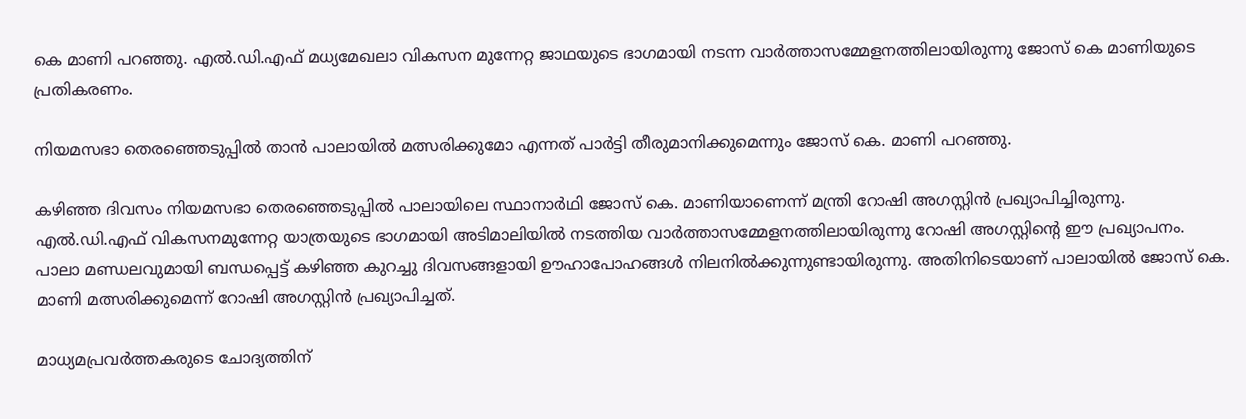കെ മാണി പറഞ്ഞു. എൽ.ഡി.എഫ് മധ്യമേഖലാ വികസന മുന്നേറ്റ ജാഥയുടെ ഭാഗമായി നടന്ന വാർത്താസമ്മേളനത്തിലായിരുന്നു ജോസ് കെ മാണിയുടെ പ്രതികരണം.

നിയമസഭാ തെരഞ്ഞെടുപ്പിൽ താൻ പാലായിൽ മത്സരിക്കുമോ എന്നത് പാർട്ടി തീരുമാനിക്കുമെന്നും ജോസ് കെ. മാണി പറഞ്ഞു.

കഴിഞ്ഞ ദിവസം നിയമസഭാ തെരഞ്ഞെടുപ്പിൽ പാലായിലെ സ്ഥാനാർഥി ജോസ് കെ. മാണിയാണെന്ന് മന്ത്രി റോഷി അഗസ്റ്റിൻ പ്രഖ്യാപിച്ചിരുന്നു. എല്‍.ഡി.എഫ് വികസനമുന്നേറ്റ യാത്രയുടെ ഭാഗമായി അടിമാലിയില്‍ നടത്തിയ വാര്‍ത്താസമ്മേളനത്തിലായിരുന്നു റോഷി അഗസ്റ്റിന്‍റെ ഈ പ്രഖ്യാപനം. പാലാ മണ്ഡലവുമായി ബന്ധപ്പെട്ട് കഴിഞ്ഞ കുറച്ചു ദിവസങ്ങളായി ഊഹാപോഹങ്ങൾ നിലനിൽക്കുന്നുണ്ടായിരുന്നു. അതിനിടെയാണ് പാലായിൽ ജോസ് കെ. മാണി മത്സരിക്കുമെന്ന് റോഷി അഗസ്റ്റിൻ പ്രഖ്യാപിച്ചത്.

മാധ്യമപ്രവർത്തകരുടെ ചോദ്യത്തിന്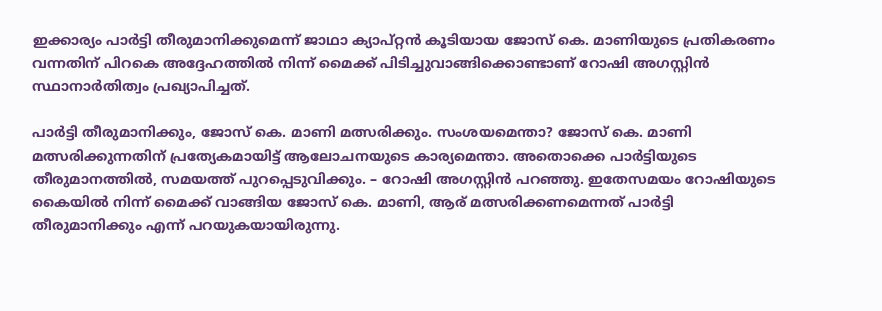ഇക്കാര്യം പാർട്ടി തീരുമാനിക്കുമെന്ന് ജാഥാ ക്യാപ്റ്റൻ കൂടിയായ ജോസ് കെ. മാണിയുടെ പ്രതികരണം വന്നതിന് പിറകെ അദ്ദേഹത്തിൽ നിന്ന് മൈക്ക് പിടിച്ചുവാങ്ങിക്കൊണ്ടാണ് റോഷി അഗസ്റ്റിൻ സ്ഥാനാർതിത്വം പ്രഖ്യാപിച്ചത്.

പാർട്ടി തീരുമാനിക്കും, ജോസ് കെ. മാണി മത്സരിക്കും. സംശയമെന്താ? ജോസ് കെ. മാണി മത്സരിക്കുന്നതിന് പ്രത്യേകമായിട്ട് ആലോചനയുടെ കാര്യമെന്താ. അതൊക്കെ പാർട്ടിയുടെ തീരുമാനത്തിൽ, സമയത്ത് പുറപ്പെടുവിക്കും. – റോഷി അഗസ്റ്റിൻ പറഞ്ഞു. ഇതേസമയം റോഷിയുടെ കൈയിൽ നിന്ന് മൈക്ക് വാങ്ങിയ ജോസ് കെ. മാണി, ആര് മത്സരിക്കണമെന്നത് പാർട്ടി തീരുമാനിക്കും എന്ന് പറയുകയായിരുന്നു.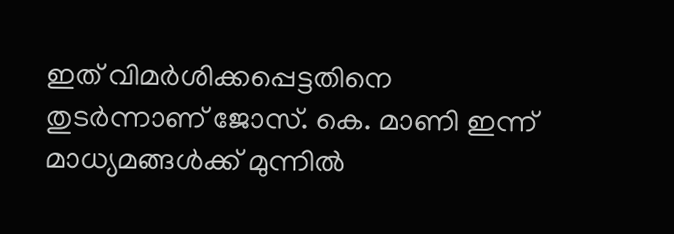ഇത് വിമർശിക്കപ്പെട്ടതിനെ തുടർന്നാണ് ജോസ്. കെ. മാണി ഇന്ന് മാധ്യമങ്ങൾക്ക് മുന്നിൽ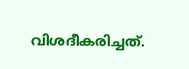വിശദീകരിച്ചത്.